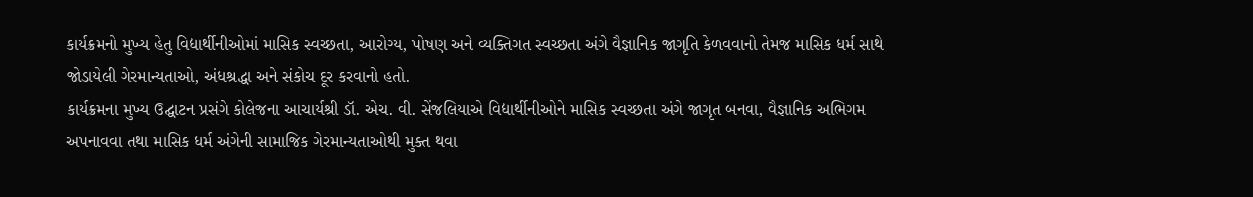કાર્યક્રમનો મુખ્ય હેતુ વિદ્યાર્થીનીઓમાં માસિક સ્વચ્છતા, આરોગ્ય, પોષણ અને વ્યક્તિગત સ્વચ્છતા અંગે વૈજ્ઞાનિક જાગૃતિ કેળવવાનો તેમજ માસિક ધર્મ સાથે જોડાયેલી ગેરમાન્યતાઓ, અંધશ્રદ્ધા અને સંકોચ દૂર કરવાનો હતો.
કાર્યક્રમના મુખ્ય ઉદ્ઘાટન પ્રસંગે કોલેજના આચાર્યશ્રી ડૉ. એચ. વી. સેંજલિયાએ વિદ્યાર્થીનીઓને માસિક સ્વચ્છતા અંગે જાગૃત બનવા, વૈજ્ઞાનિક અભિગમ અપનાવવા તથા માસિક ધર્મ અંગેની સામાજિક ગેરમાન્યતાઓથી મુક્ત થવા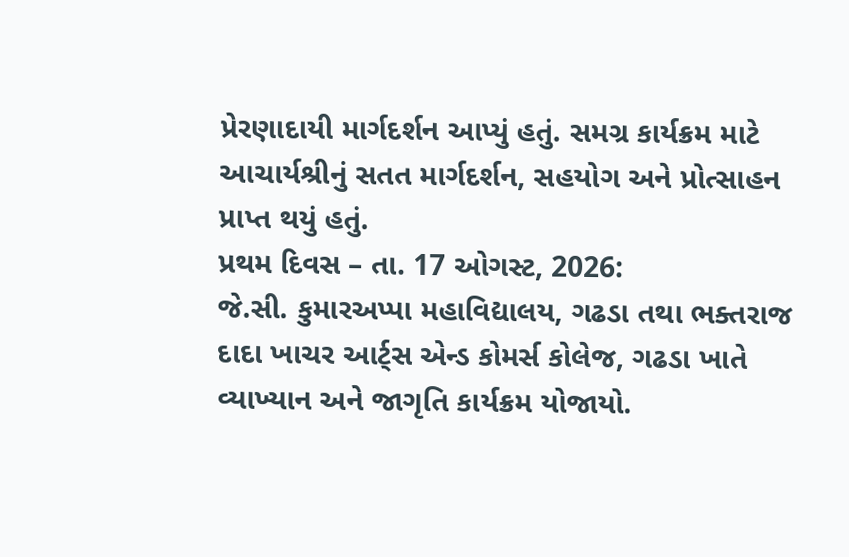પ્રેરણાદાયી માર્ગદર્શન આપ્યું હતું. સમગ્ર કાર્યક્રમ માટે આચાર્યશ્રીનું સતત માર્ગદર્શન, સહયોગ અને પ્રોત્સાહન પ્રાપ્ત થયું હતું.
પ્રથમ દિવસ – તા. 17 ઓગસ્ટ, 2026:
જે.સી. કુમારઅપ્પા મહાવિદ્યાલય, ગઢડા તથા ભક્તરાજ દાદા ખાચર આર્ટ્સ એન્ડ કોમર્સ કોલેજ, ગઢડા ખાતે વ્યાખ્યાન અને જાગૃતિ કાર્યક્રમ યોજાયો.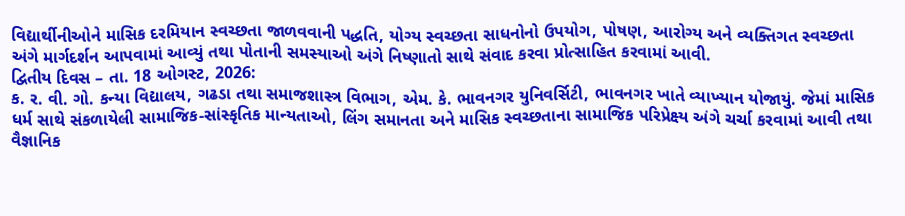વિદ્યાર્થીનીઓને માસિક દરમિયાન સ્વચ્છતા જાળવવાની પદ્ધતિ, યોગ્ય સ્વચ્છતા સાધનોનો ઉપયોગ, પોષણ, આરોગ્ય અને વ્યક્તિગત સ્વચ્છતા અંગે માર્ગદર્શન આપવામાં આવ્યું તથા પોતાની સમસ્યાઓ અંગે નિષ્ણાતો સાથે સંવાદ કરવા પ્રોત્સાહિત કરવામાં આવી.
દ્વિતીય દિવસ – તા. 18 ઓગસ્ટ, 2026:
ક. ર. વી. ગો. કન્યા વિદ્યાલય, ગઢડા તથા સમાજશાસ્ત્ર વિભાગ, એમ. કે. ભાવનગર યુનિવર્સિટી, ભાવનગર ખાતે વ્યાખ્યાન યોજાયું. જેમાં માસિક ધર્મ સાથે સંકળાયેલી સામાજિક-સાંસ્કૃતિક માન્યતાઓ, લિંગ સમાનતા અને માસિક સ્વચ્છતાના સામાજિક પરિપ્રેક્ષ્ય અંગે ચર્ચા કરવામાં આવી તથા વૈજ્ઞાનિક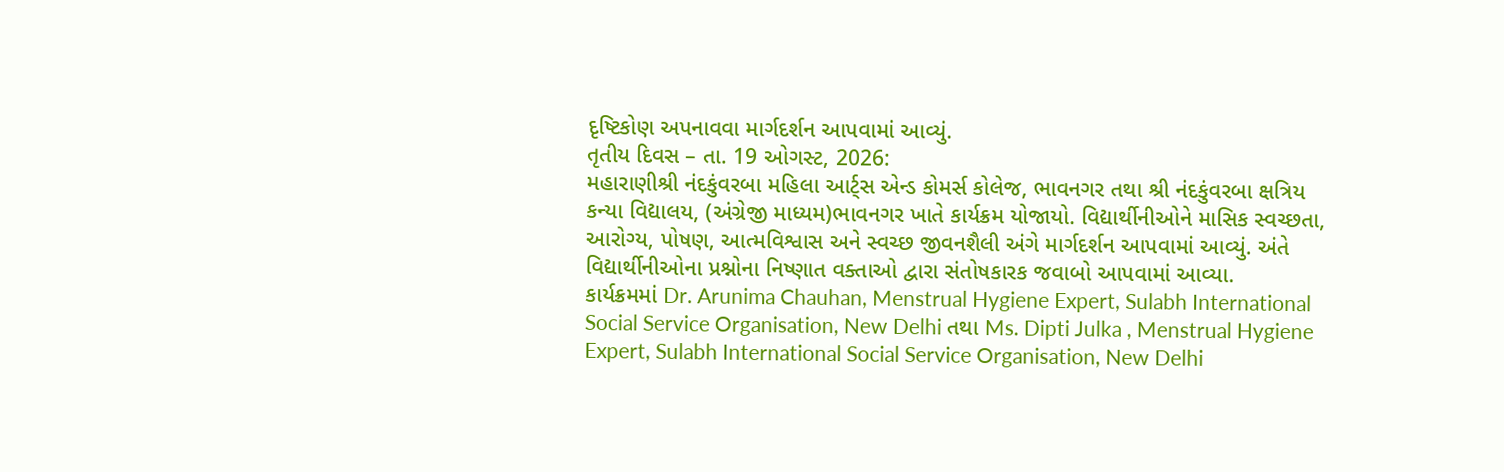દૃષ્ટિકોણ અપનાવવા માર્ગદર્શન આપવામાં આવ્યું.
તૃતીય દિવસ – તા. 19 ઓગસ્ટ, 2026:
મહારાણીશ્રી નંદકુંવરબા મહિલા આર્ટ્સ એન્ડ કોમર્સ કોલેજ, ભાવનગર તથા શ્રી નંદકુંવરબા ક્ષત્રિય કન્યા વિદ્યાલય, (અંગ્રેજી માધ્યમ)ભાવનગર ખાતે કાર્યક્રમ યોજાયો. વિદ્યાર્થીનીઓને માસિક સ્વચ્છતા, આરોગ્ય, પોષણ, આત્મવિશ્વાસ અને સ્વચ્છ જીવનશૈલી અંગે માર્ગદર્શન આપવામાં આવ્યું. અંતે વિદ્યાર્થીનીઓના પ્રશ્નોના નિષ્ણાત વક્તાઓ દ્વારા સંતોષકારક જવાબો આપવામાં આવ્યા.
કાર્યક્રમમાં Dr. Arunima Chauhan, Menstrual Hygiene Expert, Sulabh International Social Service Organisation, New Delhi તથા Ms. Dipti Julka , Menstrual Hygiene Expert, Sulabh International Social Service Organisation, New Delhi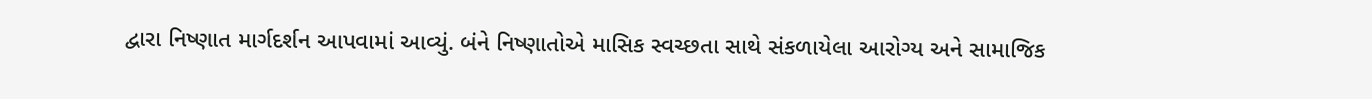દ્વારા નિષ્ણાત માર્ગદર્શન આપવામાં આવ્યું. બંને નિષ્ણાતોએ માસિક સ્વચ્છતા સાથે સંકળાયેલા આરોગ્ય અને સામાજિક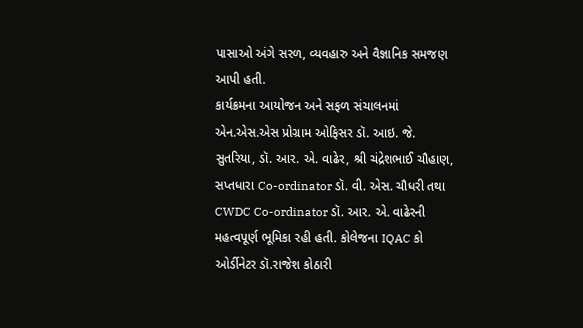પાસાઓ અંગે સરળ, વ્યવહારુ અને વૈજ્ઞાનિક સમજણ આપી હતી.
કાર્યક્રમના આયોજન અને સફળ સંચાલનમાં એન.એસ.એસ પ્રોગ્રામ ઓફિસર ડૉ. આઇ. જે. સુતરિયા, ડૉ. આર. એ. વાઢેર, શ્રી ચંદ્રેશભાઈ ચૌહાણ, સપ્તધારા Co-ordinator ડૉ. વી. એસ. ચૌધરી તથા CWDC Co-ordinator ડૉ. આર. એ. વાઢેરની મહત્વપૂર્ણ ભૂમિકા રહી હતી. કોલેજના IQAC કો ઓર્ડીનેટર ડૉ.રાજેશ કોઠારી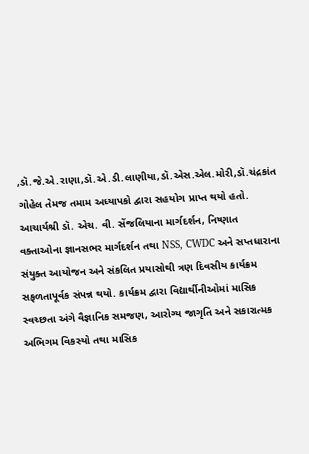,ડૉ.જે.એ.રાણા,ડૉ.એ.ડી.લાણીયા,ડૉ.એસ.એલ.મોરી,ડૉ.ચંદ્રકાંત ગોહેલ તેમજ તમામ અધ્યાપકો દ્વારા સહયોગ પ્રાપ્ત થયો હતો.
આચાર્યશ્રી ડૉ. એચ. વી. સેંજલિયાના માર્ગદર્શન, નિષ્ણાત વક્તાઓના જ્ઞાનસભર માર્ગદર્શન તથા NSS, CWDC અને સપ્તધારાના સંયુક્ત આયોજન અને સંકલિત પ્રયાસોથી ત્રણ દિવસીય કાર્યક્રમ સફળતાપૂર્વક સંપન્ન થયો. કાર્યક્રમ દ્વારા વિદ્યાર્થીનીઓમાં માસિક સ્વચ્છતા અંગે વૈજ્ઞાનિક સમજણ, આરોગ્ય જાગૃતિ અને સકારાત્મક અભિગમ વિકસ્યો તથા માસિક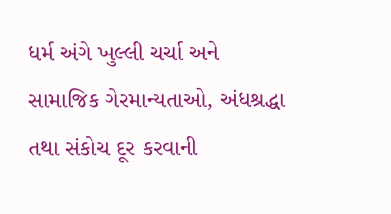ધર્મ અંગે ખુલ્લી ચર્ચા અને સામાજિક ગેરમાન્યતાઓ, અંધશ્રદ્ધા તથા સંકોચ દૂર કરવાની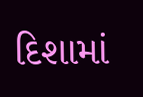દિશામાં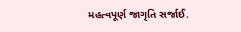મહત્વપૂર્ણ જાગૃતિ સર્જાઈ.